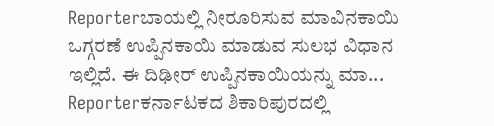Reporterಬಾಯಲ್ಲಿ ನೀರೂರಿಸುವ ಮಾವಿನಕಾಯಿ ಒಗ್ಗರಣೆ ಉಪ್ಪಿನಕಾಯಿ ಮಾಡುವ ಸುಲಭ ವಿಧಾನ ಇಲ್ಲಿದೆ. ಈ ದಿಢೀರ್ ಉಪ್ಪಿನಕಾಯಿಯನ್ನು ಮಾ...
Reporterಕರ್ನಾಟಕದ ಶಿಕಾರಿಪುರದಲ್ಲಿ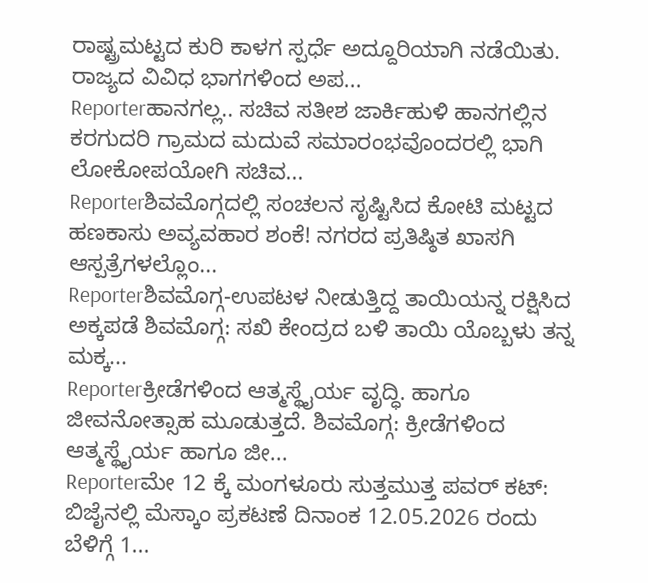ರಾಷ್ಟ್ರಮಟ್ಟದ ಕುರಿ ಕಾಳಗ ಸ್ಪರ್ಧೆ ಅದ್ದೂರಿಯಾಗಿ ನಡೆಯಿತು. ರಾಜ್ಯದ ವಿವಿಧ ಭಾಗಗಳಿಂದ ಅಪ...
Reporterಹಾನಗಲ್ಲ.. ಸಚಿವ ಸತೀಶ ಜಾರ್ಕಿಹುಳಿ ಹಾನಗಲ್ಲಿನ ಕರಗುದರಿ ಗ್ರಾಮದ ಮದುವೆ ಸಮಾರಂಭವೊಂದರಲ್ಲಿ ಭಾಗಿ ಲೋಕೋಪಯೋಗಿ ಸಚಿವ...
Reporterಶಿವಮೊಗ್ಗದಲ್ಲಿ ಸಂಚಲನ ಸೃಷ್ಟಿಸಿದ ಕೋಟಿ ಮಟ್ಟದ ಹಣಕಾಸು ಅವ್ಯವಹಾರ ಶಂಕೆ! ನಗರದ ಪ್ರತಿಷ್ಠಿತ ಖಾಸಗಿ ಆಸ್ಪತ್ರೆಗಳಲ್ಲೊಂ...
Reporterಶಿವಮೊಗ್ಗ-ಉಪಟಳ ನೀಡುತ್ತಿದ್ದ ತಾಯಿಯನ್ನ ರಕ್ಷಿಸಿದ ಅಕ್ಕಪಡೆ ಶಿವಮೊಗ್ಗ: ಸಖಿ ಕೇಂದ್ರದ ಬಳಿ ತಾಯಿ ಯೊಬ್ಬಳು ತನ್ನ ಮಕ್ಕ...
Reporterಕ್ರೀಡೆಗಳಿಂದ ಆತ್ಮಸ್ಥೈರ್ಯ ವೃದ್ಧಿ. ಹಾಗೂ ಜೀವನೋತ್ಸಾಹ ಮೂಡುತ್ತದೆ. ಶಿವಮೊಗ್ಗ: ಕ್ರೀಡೆಗಳಿಂದ ಆತ್ಮಸ್ಥೈರ್ಯ ಹಾಗೂ ಜೀ...
Reporterಮೇ 12 ಕ್ಕೆ ಮಂಗಳೂರು ಸುತ್ತಮುತ್ತ ಪವರ್ ಕಟ್: ಬಿಜೈನಲ್ಲಿ ಮೆಸ್ಕಾಂ ಪ್ರಕಟಣೆ ದಿನಾಂಕ 12.05.2026 ರಂದು ಬೆಳಿಗ್ಗೆ 1...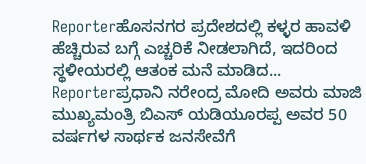Reporterಹೊಸನಗರ ಪ್ರದೇಶದಲ್ಲಿ ಕಳ್ಳರ ಹಾವಳಿ ಹೆಚ್ಚಿರುವ ಬಗ್ಗೆ ಎಚ್ಚರಿಕೆ ನೀಡಲಾಗಿದೆ, ಇದರಿಂದ ಸ್ಥಳೀಯರಲ್ಲಿ ಆತಂಕ ಮನೆ ಮಾಡಿದ...
Reporterಪ್ರಧಾನಿ ನರೇಂದ್ರ ಮೋದಿ ಅವರು ಮಾಜಿ ಮುಖ್ಯಮಂತ್ರಿ ಬಿಎಸ್ ಯಡಿಯೂರಪ್ಪ ಅವರ 50 ವರ್ಷಗಳ ಸಾರ್ಥಕ ಜನಸೇವೆಗೆ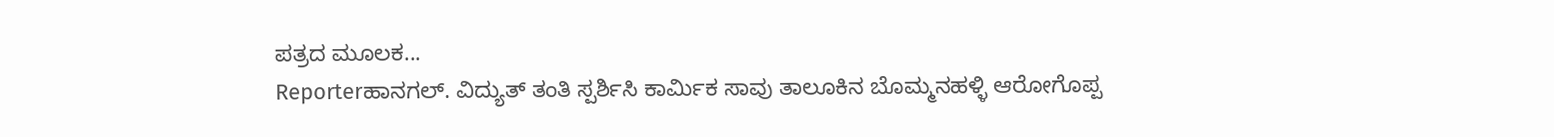ಪತ್ರದ ಮೂಲಕ...
Reporterಹಾನಗಲ್. ವಿದ್ಯುತ್ ತಂತಿ ಸ್ಪರ್ಶಿಸಿ ಕಾರ್ಮಿಕ ಸಾವು ತಾಲೂಕಿನ ಬೊಮ್ಮನಹಳ್ಳಿ ಆರೋಗೊಪ್ಪ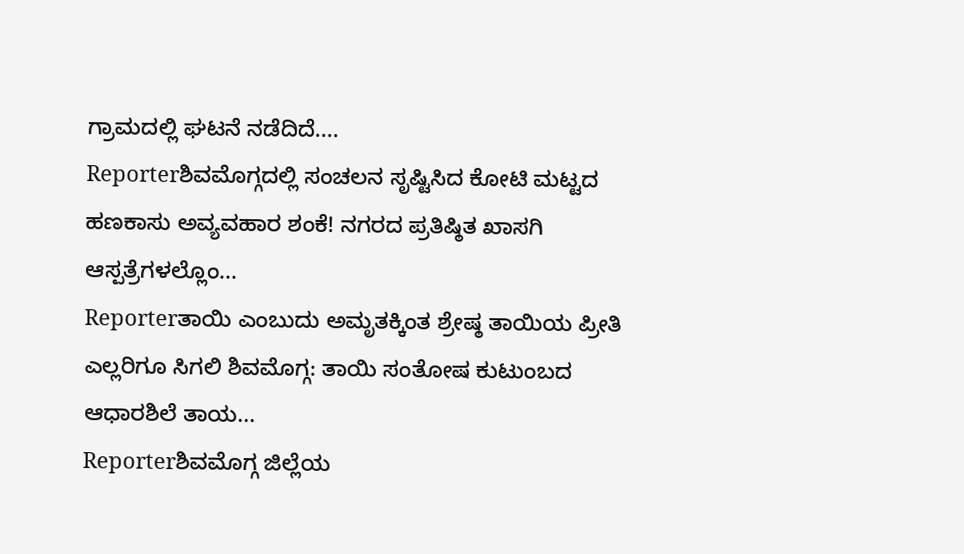ಗ್ರಾಮದಲ್ಲಿ ಘಟನೆ ನಡೆದಿದೆ....
Reporterಶಿವಮೊಗ್ಗದಲ್ಲಿ ಸಂಚಲನ ಸೃಷ್ಟಿಸಿದ ಕೋಟಿ ಮಟ್ಟದ ಹಣಕಾಸು ಅವ್ಯವಹಾರ ಶಂಕೆ! ನಗರದ ಪ್ರತಿಷ್ಠಿತ ಖಾಸಗಿ ಆಸ್ಪತ್ರೆಗಳಲ್ಲೊಂ...
Reporterತಾಯಿ ಎಂಬುದು ಅಮೃತಕ್ಕಿಂತ ಶ್ರೇಷ್ಠ ತಾಯಿಯ ಪ್ರೀತಿ ಎಲ್ಲರಿಗೂ ಸಿಗಲಿ ಶಿವಮೊಗ್ಗ: ತಾಯಿ ಸಂತೋಷ ಕುಟುಂಬದ ಆಧಾರಶಿಲೆ ತಾಯ...
Reporterಶಿವಮೊಗ್ಗ ಜಿಲ್ಲೆಯ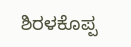ಶಿರಳಕೊಪ್ಪ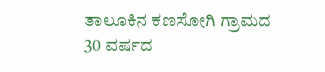ತಾಲೂಕಿನ ಕಣಸೋಗಿ ಗ್ರಾಮದ 30 ವರ್ಷದ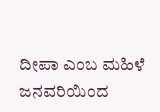ದೀಪಾ ಎಂಬ ಮಹಿಳೆ ಜನವರಿಯಿಂದ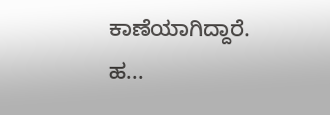ಕಾಣೆಯಾಗಿದ್ದಾರೆ. ಹ...